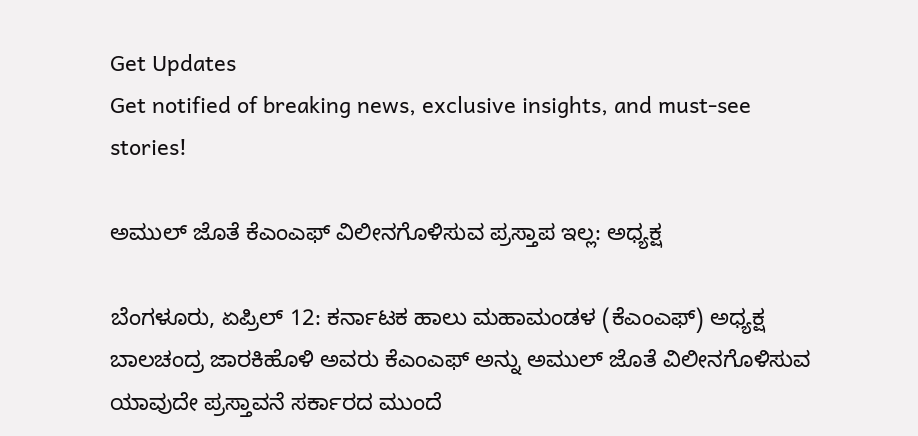Get Updates
Get notified of breaking news, exclusive insights, and must-see stories!

ಅಮುಲ್ ಜೊತೆ ಕೆಎಂಎಫ್ ವಿಲೀನಗೊಳಿಸುವ ಪ್ರಸ್ತಾಪ ಇಲ್ಲ: ಅಧ್ಯಕ್ಷ

ಬೆಂಗಳೂರು, ಏಪ್ರಿಲ್‌ 12: ಕರ್ನಾಟಕ ಹಾಲು ಮಹಾಮಂಡಳ (ಕೆಎಂಎಫ್) ಅಧ್ಯಕ್ಷ ಬಾಲಚಂದ್ರ ಜಾರಕಿಹೊಳಿ ಅವರು ಕೆಎಂಎಫ್ ಅನ್ನು ಅಮುಲ್ ಜೊತೆ ವಿಲೀನಗೊಳಿಸುವ ಯಾವುದೇ ಪ್ರಸ್ತಾವನೆ ಸರ್ಕಾರದ ಮುಂದೆ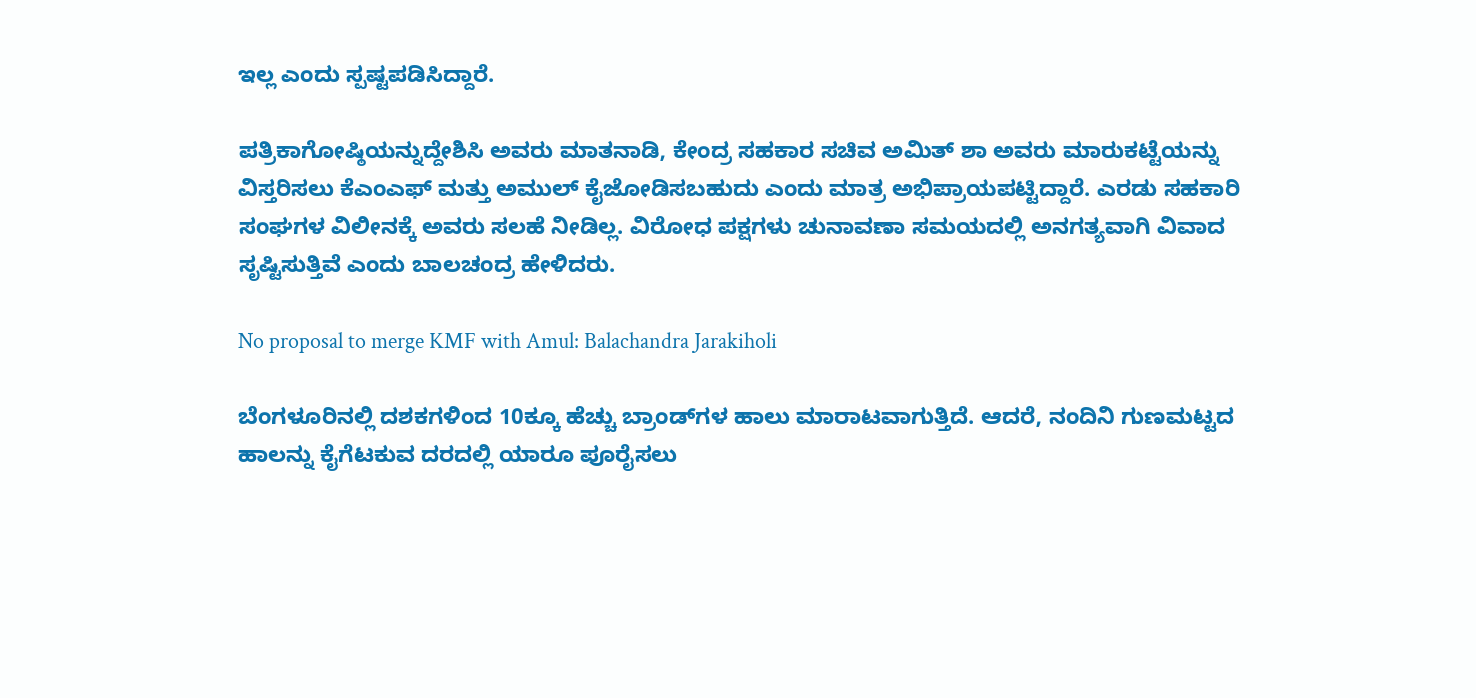ಇಲ್ಲ ಎಂದು ಸ್ಪಷ್ಟಪಡಿಸಿದ್ದಾರೆ.

ಪತ್ರಿಕಾಗೋಷ್ಠಿಯನ್ನುದ್ದೇಶಿಸಿ ಅವರು ಮಾತನಾಡಿ, ಕೇಂದ್ರ ಸಹಕಾರ ಸಚಿವ ಅಮಿತ್ ಶಾ ಅವರು ಮಾರುಕಟ್ಟೆಯನ್ನು ವಿಸ್ತರಿಸಲು ಕೆಎಂಎಫ್ ಮತ್ತು ಅಮುಲ್ ಕೈಜೋಡಿಸಬಹುದು ಎಂದು ಮಾತ್ರ ಅಭಿಪ್ರಾಯಪಟ್ಟಿದ್ದಾರೆ. ಎರಡು ಸಹಕಾರಿ ಸಂಘಗಳ ವಿಲೀನಕ್ಕೆ ಅವರು ಸಲಹೆ ನೀಡಿಲ್ಲ. ವಿರೋಧ ಪಕ್ಷಗಳು ಚುನಾವಣಾ ಸಮಯದಲ್ಲಿ ಅನಗತ್ಯವಾಗಿ ವಿವಾದ ಸೃಷ್ಟಿಸುತ್ತಿವೆ ಎಂದು ಬಾಲಚಂದ್ರ ಹೇಳಿದರು.

No proposal to merge KMF with Amul: Balachandra Jarakiholi

ಬೆಂಗಳೂರಿನಲ್ಲಿ ದಶಕಗಳಿಂದ 10ಕ್ಕೂ ಹೆಚ್ಚು ಬ್ರಾಂಡ್‌ಗಳ ಹಾಲು ಮಾರಾಟವಾಗುತ್ತಿದೆ. ಆದರೆ, ನಂದಿನಿ ಗುಣಮಟ್ಟದ ಹಾಲನ್ನು ಕೈಗೆಟಕುವ ದರದಲ್ಲಿ ಯಾರೂ ಪೂರೈಸಲು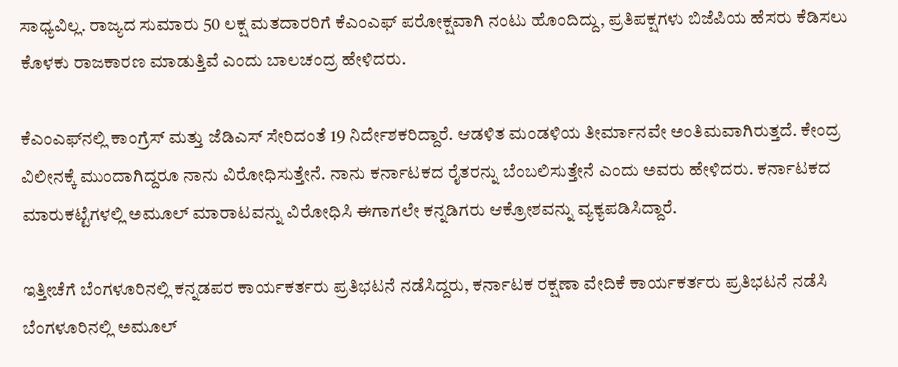ಸಾಧ್ಯವಿಲ್ಲ. ರಾಜ್ಯದ ಸುಮಾರು 50 ಲಕ್ಷ ಮತದಾರರಿಗೆ ಕೆಎಂಎಫ್ ಪರೋಕ್ಷವಾಗಿ ನಂಟು ಹೊಂದಿದ್ದು, ಪ್ರತಿಪಕ್ಷಗಳು ಬಿಜೆಪಿಯ ಹೆಸರು ಕೆಡಿಸಲು ಕೊಳಕು ರಾಜಕಾರಣ ಮಾಡುತ್ತಿವೆ ಎಂದು ಬಾಲಚಂದ್ರ ಹೇಳಿದರು.

ಕೆಎಂಎಫ್‌ನಲ್ಲಿ ಕಾಂಗ್ರೆಸ್‌ ಮತ್ತು ಜೆಡಿಎಸ್‌ ಸೇರಿದಂತೆ 19 ನಿರ್ದೇಶಕರಿದ್ದಾರೆ. ಆಡಳಿತ ಮಂಡಳಿಯ ತೀರ್ಮಾನವೇ ಅಂತಿಮವಾಗಿರುತ್ತದೆ. ಕೇಂದ್ರ ವಿಲೀನಕ್ಕೆ ಮುಂದಾಗಿದ್ದರೂ ನಾನು ವಿರೋಧಿಸುತ್ತೇನೆ. ನಾನು ಕರ್ನಾಟಕದ ರೈತರನ್ನು ಬೆಂಬಲಿಸುತ್ತೇನೆ ಎಂದು ಅವರು ಹೇಳಿದರು. ಕರ್ನಾಟಕದ ಮಾರುಕಟ್ಟೆಗಳಲ್ಲಿ ಅಮೂಲ್‌ ಮಾರಾಟವನ್ನು ವಿರೋಧಿಸಿ ಈಗಾಗಲೇ ಕನ್ನಡಿಗರು ಆಕ್ರೋಶವನ್ನು ವ್ಯಕ್ಯಪಡಿಸಿದ್ದಾರೆ.

ಇತ್ತೀಚೆಗೆ ಬೆಂಗಳೂರಿನಲ್ಲಿ ಕನ್ನಡಪರ ಕಾರ್ಯಕರ್ತರು ಪ್ರತಿಭಟನೆ ನಡೆಸಿದ್ದರು, ಕರ್ನಾಟಕ ರಕ್ಷಣಾ ವೇದಿಕೆ ಕಾರ್ಯಕರ್ತರು ಪ್ರತಿಭಟನೆ ನಡೆಸಿ ಬೆಂಗಳೂರಿನಲ್ಲಿ ಅಮೂಲ್‌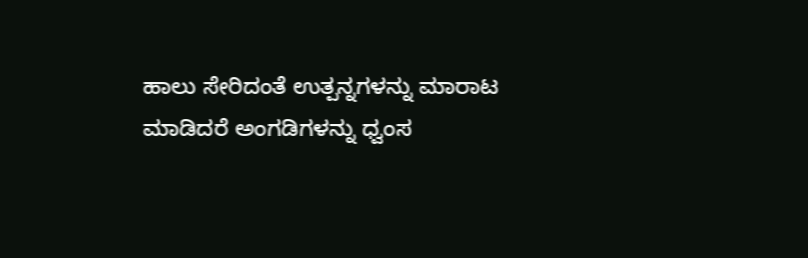ಹಾಲು ಸೇರಿದಂತೆ ಉತ್ಪನ್ನಗಳನ್ನು ಮಾರಾಟ ಮಾಡಿದರೆ ಅಂಗಡಿಗಳನ್ನು ಧ್ವಂಸ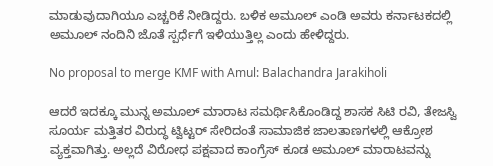ಮಾಡುವುದಾಗಿಯೂ ಎಚ್ಚರಿಕೆ ನೀಡಿದ್ದರು. ಬಳಿಕ ಅಮೂಲ್‌ ಎಂಡಿ ಅವರು ಕರ್ನಾಟಕದಲ್ಲಿ ಅಮೂಲ್‌ ನಂದಿನಿ ಜೊತೆ ಸ್ಪರ್ಧೆಗೆ ಇಳಿಯುತ್ತಿಲ್ಲ ಎಂದು ಹೇಳಿದ್ದರು.

No proposal to merge KMF with Amul: Balachandra Jarakiholi

ಆದರೆ ಇದಕ್ಕೂ ಮುನ್ನ ಅಮೂಲ್‌ ಮಾರಾಟ ಸಮರ್ಥಿಸಿಕೊಂಡಿದ್ದ ಶಾಸಕ ಸಿಟಿ ರವಿ, ತೇಜಸ್ವಿ ಸೂರ್ಯ ಮತ್ತಿತರ ವಿರುದ್ಧ ಟ್ವಿಟ್ಟರ್‌ ಸೇರಿದಂತೆ ಸಾಮಾಜಿಕ ಜಾಲತಾಣಗಳಲ್ಲಿ ಆಕ್ರೋಶ ವ್ಯಕ್ತವಾಗಿತ್ತು. ಅಲ್ಲದೆ ವಿರೋಧ ಪಕ್ಷವಾದ ಕಾಂಗ್ರೆಸ್‌ ಕೂಡ ಅಮೂಲ್‌ ಮಾರಾಟವನ್ನು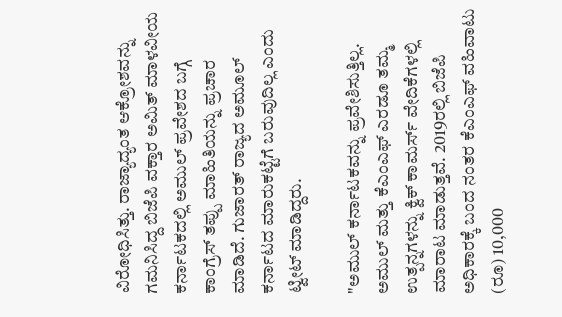ವಿರೋಧಿಸಿತ್ತು. ರಾಜ್ಯಾದ್ಯಂತ ಆಕ್ರೋಶವನ್ನು ಗಮನಿಸಿದ್ದ ಬಿಜೆಪಿ ವಕ್ತಾರ ಅಮಿತ್‌ ಮಾಳವೀಯ ಕರ್ನಾಟಕದಲ್ಲಿ ಅಮುಲ್ ಪ್ರವೇಶದ ಬಗ್ಗೆ ಕಾಂಗ್ರೆಸ್ ತಪ್ಪು ಮಾಹಿತಿಯನ್ನು ಪ್ರಚಾರ ಮಾಡಿದೆ. ಗುಜಾರತ್‌ ರಾಜ್ಯದ ಅಮೂಲ್‌ ಕರ್ನಾಟದ ಮಾರುಕಟ್ಟೆಗೆ ಬರುವುದಿಲ್ಲ ಎಂದು ಟ್ವೀಟ್‌ ಮಾಡಿದ್ದರು.

"ಅಮುಲ್ ಕರ್ನಾಟಕವನ್ನು ಪ್ರವೇಶಿಸುತ್ತಿಲ್ಲ. ಅಮುಲ್ ಮತ್ತು ಕೆಎಂಎಫ್ ಎರಡೂ ತಮ್ಮ ಉತ್ಪನ್ನಗಳನ್ನು ಕ್ವಿಕ್‌ ಕಾಮರ್ಸ್‌ ವೇದಿಕೆಗಳಲ್ಲಿ ಮಾರಾಟ ಮಾಡುತ್ತವೆ. 2019ರಲ್ಲಿ ಬಿಜೆಪಿ ಅಧಿಕಾರಕ್ಕೆ ಬಂದ ನಂತರ ಕೆಎಂಎಫ್ ವಹಿವಾಟು (ರೂ) 10,000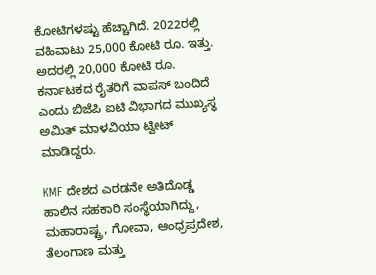ಕೋಟಿಗಳಷ್ಟು ಹೆಚ್ಚಾಗಿದೆ. 2022ರಲ್ಲಿ ವಹಿವಾಟು 25,000 ಕೋಟಿ ರೂ. ಇತ್ತು. ಅದರಲ್ಲಿ 20,000 ಕೋಟಿ ರೂ. ಕರ್ನಾಟಕದ ರೈತರಿಗೆ ವಾಪಸ್ ಬಂದಿದೆ ಎಂದು ಬಿಜೆಪಿ ಐಟಿ ವಿಭಾಗದ ಮುಖ್ಯಸ್ಥ ಅಮಿತ್ ಮಾಳವಿಯಾ ಟ್ವೀಟ್ ಮಾಡಿದ್ದರು.

KMF ದೇಶದ ಎರಡನೇ ಅತಿದೊಡ್ಡ ಹಾಲಿನ ಸಹಕಾರಿ ಸಂಸ್ಥೆಯಾಗಿದ್ದು, ಮಹಾರಾಷ್ಟ್ರ, ಗೋವಾ, ಆಂಧ್ರಪ್ರದೇಶ, ತೆಲಂಗಾಣ ಮತ್ತು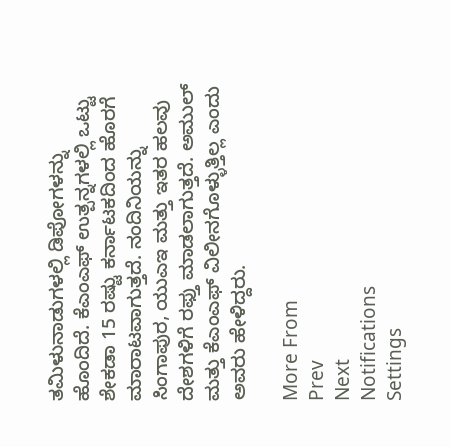ತಮಿಳುನಾಡುಗಳಲ್ಲಿ ಡಿಪೋಗಳನ್ನು ಹೊಂದಿದೆ. ಕೆಎಂಎಫ್‌ ಉತ್ಪನ್ನಗಳಲ್ಲಿ ಒಟ್ಟು ಶೇಕಡಾ 15 ರಷ್ಟು ಕರ್ನಾಟಕದಿಂದ ಹೊರಗೆ ಮಾರಾಟವಾಗುತ್ತದೆ. ನಂದಿನಿಯನ್ನು ಸಿಂಗಾಪುರ, ಯುಎಇ ಮತ್ತು ಇತರ ಹಲವು ದೇಶಗಳಿಗೆ ರಫ್ತು ಮಾಡಲಾಗುತ್ತದೆ. ಅಮುಲ್ ಮತ್ತು ಕೆಎಂಎಫ್ ವಿಲೀನಗೊಳ್ಳುತ್ತಿಲ್ಲ ಎಂದು ಅವರು ಹೇಳಿದ್ದರು.

More From
Prev
Next
Notifications
Settings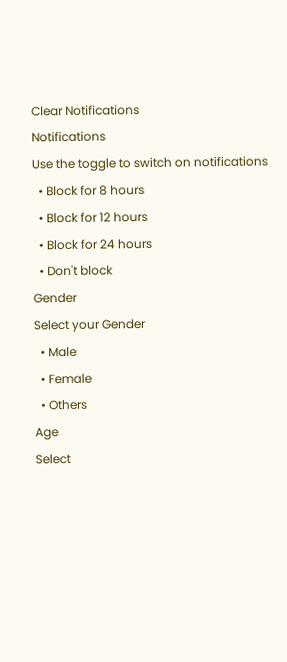Clear Notifications
Notifications
Use the toggle to switch on notifications
  • Block for 8 hours
  • Block for 12 hours
  • Block for 24 hours
  • Don't block
Gender
Select your Gender
  • Male
  • Female
  • Others
Age
Select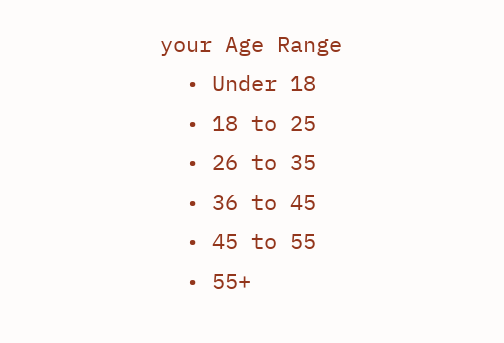your Age Range
  • Under 18
  • 18 to 25
  • 26 to 35
  • 36 to 45
  • 45 to 55
  • 55+